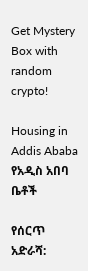Get Mystery Box with random crypto!

Housing in Addis Ababa የአዲስ አበባ ቤቶች

የሰርጥ አድራሻ: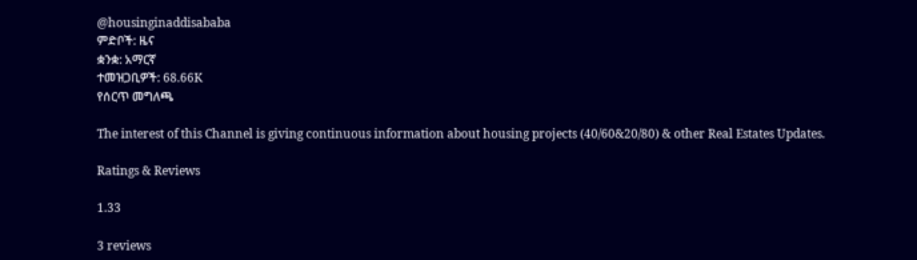@housinginaddisababa
ምድቦች: ዜና
ቋንቋ: አማርኛ
ተመዝጋቢዎች: 68.66K
የሰርጥ መግለጫ

The interest of this Channel is giving continuous information about housing projects (40/60&20/80) & other Real Estates Updates.

Ratings & Reviews

1.33

3 reviews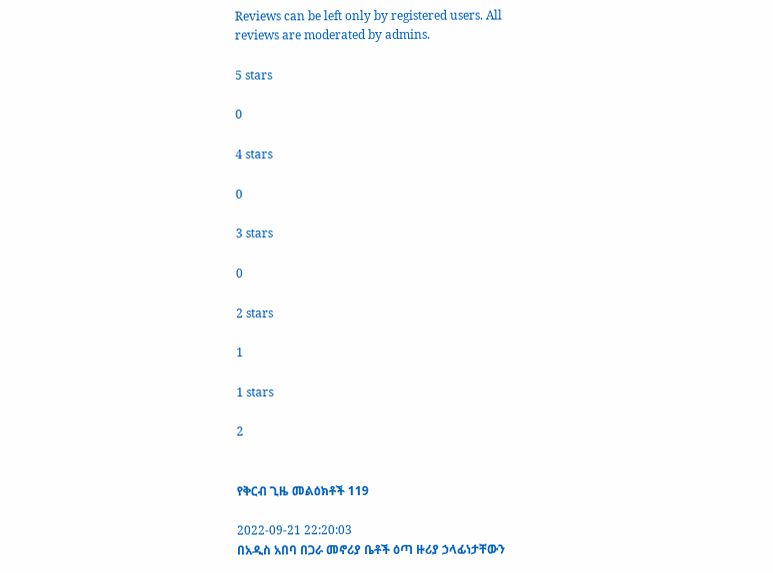Reviews can be left only by registered users. All reviews are moderated by admins.

5 stars

0

4 stars

0

3 stars

0

2 stars

1

1 stars

2


የቅርብ ጊዜ መልዕክቶች 119

2022-09-21 22:20:03
በአዲስ አበባ በጋራ መኖሪያ ቤቶች ዕጣ ዙሪያ ኃላፊነታቸውን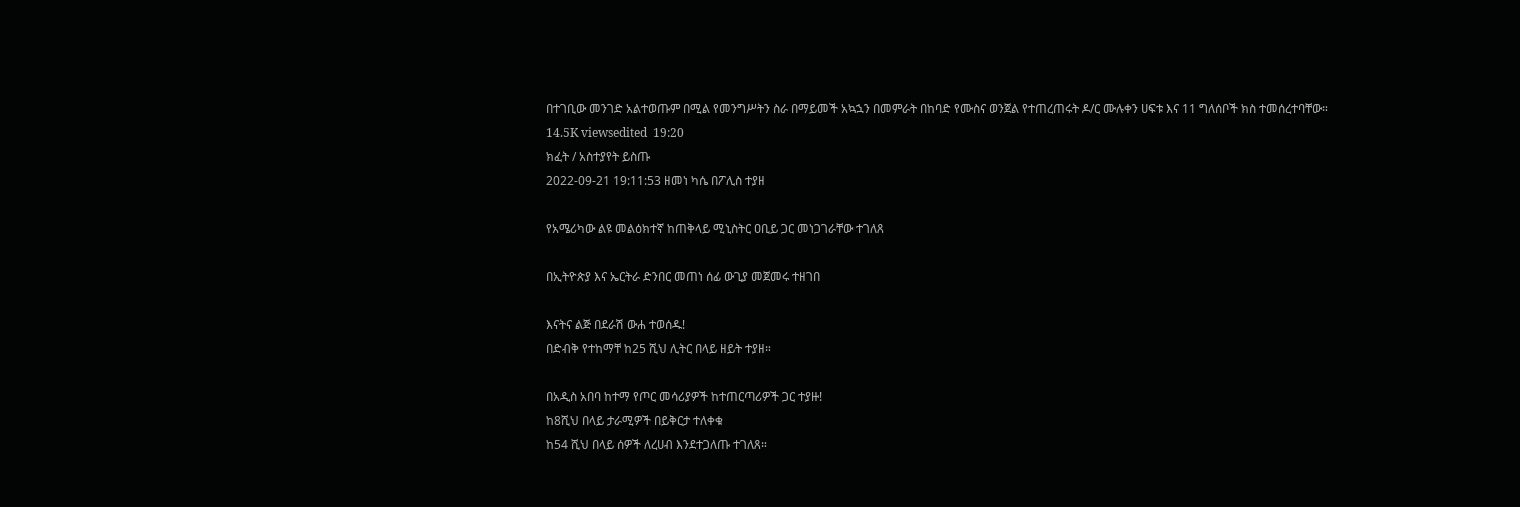በተገቢው መንገድ አልተወጡም በሚል የመንግሥትን ስራ በማይመች አኳኋን በመምራት በከባድ የሙስና ወንጀል የተጠረጠሩት ዶ/ር ሙሉቀን ሀፍቱ እና 11 ግለሰቦች ክስ ተመሰረተባቸው።
14.5K viewsedited  19:20
ክፈት / አስተያየት ይስጡ
2022-09-21 19:11:53 ዘመነ ካሴ በፖሊስ ተያዘ

የአሜሪካው ልዩ መልዕክተኛ ከጠቅላይ ሚኒስትር ዐቢይ ጋር መነጋገራቸው ተገለጸ

በኢትዮጵያ እና ኤርትራ ድንበር መጠነ ሰፊ ውጊያ መጀመሩ ተዘገበ

እናትና ልጅ በደራሽ ውሐ ተወሰዱ!
በድብቅ የተከማቸ ከ25 ሺህ ሊትር በላይ ዘይት ተያዘ።

በአዲስ አበባ ከተማ የጦር መሳሪያዎች ከተጠርጣሪዎች ጋር ተያዙ!
ከ8ሺህ በላይ ታራሚዎች በይቅርታ ተለቀቁ
ከ54 ሺህ በላይ ሰዎች ለረሀብ እንደተጋለጡ ተገለጸ።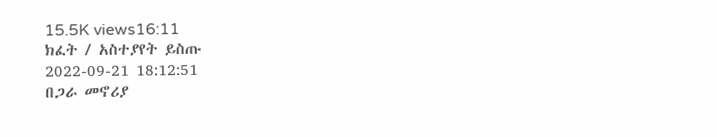15.5K views16:11
ክፈት / አስተያየት ይስጡ
2022-09-21 18:12:51
በጋራ መኖሪያ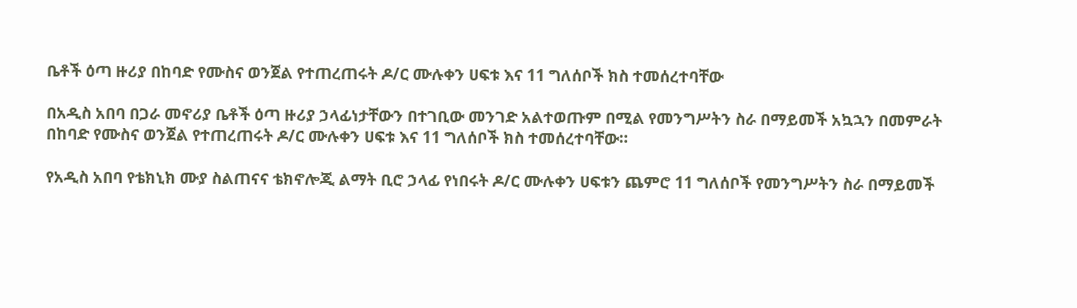ቤቶች ዕጣ ዙሪያ በከባድ የሙስና ወንጀል የተጠረጠሩት ዶ/ር ሙሉቀን ሀፍቱ እና 11 ግለሰቦች ክስ ተመሰረተባቸው

በአዲስ አበባ በጋራ መኖሪያ ቤቶች ዕጣ ዙሪያ ኃላፊነታቸውን በተገቢው መንገድ አልተወጡም በሚል የመንግሥትን ስራ በማይመች አኳኋን በመምራት በከባድ የሙስና ወንጀል የተጠረጠሩት ዶ/ር ሙሉቀን ሀፍቱ እና 11 ግለሰቦች ክስ ተመሰረተባቸው።

የአዲስ አበባ የቴክኒክ ሙያ ስልጠናና ቴክኖሎጂ ልማት ቢሮ ኃላፊ የነበሩት ዶ/ር ሙሉቀን ሀፍቱን ጨምሮ 11 ግለሰቦች የመንግሥትን ስራ በማይመች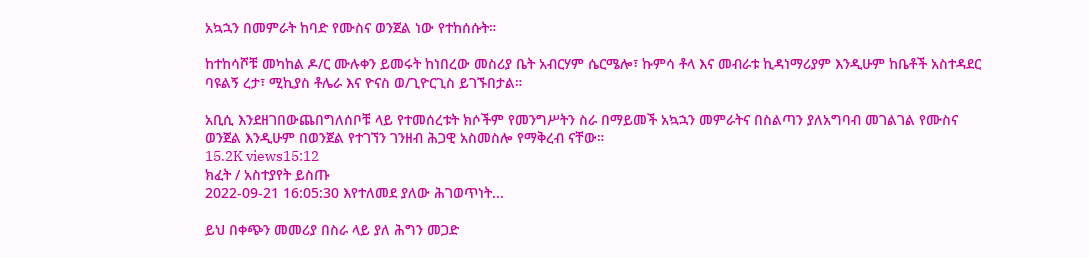አኳኋን በመምራት ከባድ የሙስና ወንጀል ነው የተከሰሱት።

ከተከሳሾቹ መካከል ዶ/ር ሙሉቀን ይመሩት ከነበረው መስሪያ ቤት አብርሃም ሴርሜሎ፣ ኩምሳ ቶላ እና መብራቱ ኪዳነማሪያም እንዲሁም ከቤቶች አስተዳደር ባዩልኝ ረታ፣ ሚኪያስ ቶሌራ እና ዮናስ ወ/ጊዮርጊስ ይገኙበታል።

አቢሲ እንደዘገበውጨበግለሰቦቹ ላይ የተመሰረቱት ክሶችም የመንግሥትን ስራ በማይመች አኳኋን መምራትና በስልጣን ያለአግባብ መገልገል የሙስና ወንጀል እንዲሁም በወንጀል የተገኘን ገንዘብ ሕጋዊ አስመስሎ የማቅረብ ናቸው።
15.2K views15:12
ክፈት / አስተያየት ይስጡ
2022-09-21 16:05:30 እየተለመደ ያለው ሕገወጥነት...

ይህ በቀጭን መመሪያ በስራ ላይ ያለ ሕግን መጋድ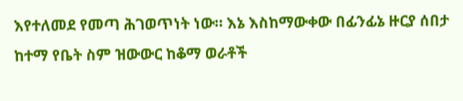እየተለመደ የመጣ ሕገወጥነት ነው። እኔ እስከማውቀው በፊንፊኔ ዙርያ ሰበታ ከተማ የቤት ስም ዝውውር ከቆማ ወራቶች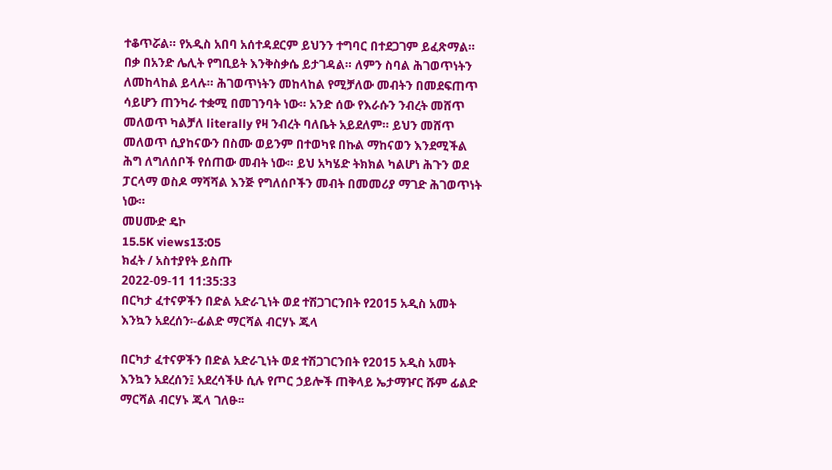ተቆጥሯል። የአዲስ አበባ አሰተዳደርም ይህንን ተግባር በተደጋገም ይፈጽማል። በቃ በአንድ ሌሊት የግቢይት እንቅስቃሴ ይታገዳል። ለምን ስባል ሕገወጥነትን ለመከላከል ይላሉ። ሕገወጥነትን መከላከል የሚቻለው መብትን በመደፍጠጥ ሳይሆን ጠንካራ ተቋሚ በመገንባት ነው። አንድ ሰው የእራሱን ንብረት መሸጥ መለወጥ ካልቻለ literally የዛ ንብረት ባለቤት አይደለም። ይህን መሸጥ መለወጥ ሲያከናውን በስሙ ወይንም በተወካዩ በኩል ማከናወን እንደሚችል ሕግ ለግለሰቦች የሰጠው መብት ነው። ይህ አካሄድ ትክክል ካልሆነ ሕጉን ወደ ፓርላማ ወስዶ ማሻሻል እንጅ የግለሰቦችን መብት በመመሪያ ማገድ ሕገወጥነት ነው።
መሀሙድ ዴኮ
15.5K views13:05
ክፈት / አስተያየት ይስጡ
2022-09-11 11:35:33
በርካታ ፈተናዎችን በድል አድራጊነት ወደ ተሽጋገርንበት የ2015 አዲስ አመት እንኳን አደረሰን፡-ፊልድ ማርሻል ብርሃኑ ጁላ

በርካታ ፈተናዎችን በድል አድራጊነት ወደ ተሽጋገርንበት የ2015 አዲስ አመት እንኳን አደረሰን፤ አደረሳችሁ ሲሉ የጦር ኃይሎች ጠቅላይ ኤታማዦር ሹም ፊልድ ማርሻል ብርሃኑ ጁላ ገለፁ፡፡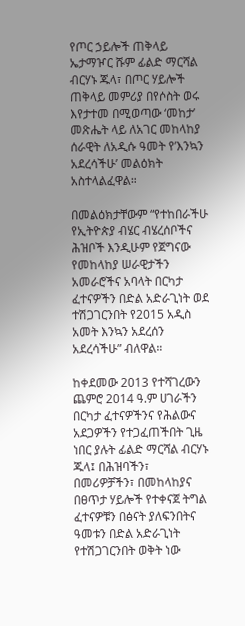የጦር ኃይሎች ጠቅላይ ኤታማዦር ሹም ፊልድ ማርሻል ብርሃኑ ጁላ፣ በጦር ሃይሎች ጠቅላይ መምሪያ በየሶስት ወሩ እየታተመ በሚወጣው ‘መከታ’ መጽሔት ላይ ለአገር መከላከያ ሰራዊት ለአዲሱ ዓመት የ’እንኳን አደረሳችሁ’ መልዕክት አስተላልፈዋል።

በመልዕክታቸውም “የተከበራችሁ የኢትዮጵያ ብሄር ብሄረሰቦችና ሕዝቦች እንዲሁም የጀግናው የመከላከያ ሠራዊታችን አመራሮችና አባላት በርካታ ፈተናዎችን በድል አድራጊነት ወደ ተሽጋገርንበት የ2015 አዲስ አመት እንኳን አደረሰን አደረሳችሁ” ብለዋል።

ከቀደመው 2013 የተሻገረውን ጨምሮ 2014 ዓ.ም ሀገራችን በርካታ ፈተናዎችንና የሕልውና አደጋዎችን የተጋፈጠችበት ጊዜ ነበር ያሉት ፊልድ ማርሻል ብርሃኑ ጁላ፤ በሕዝባችን፣ በመሪዎቻችን፣ በመከላከያና በፀጥታ ሃይሎች የተቀናጀ ትግል ፈተናዎቹን በፅናት ያለፍንበትና ዓመቱን በድል አድራጊነት የተሽጋገርንበት ወቅት ነው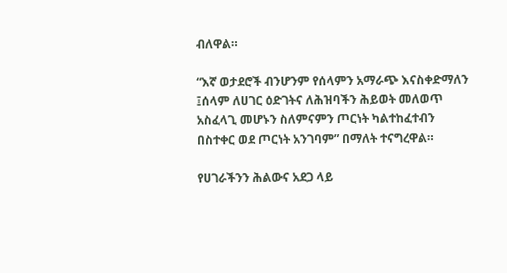ብለዋል።

“እኛ ወታደሮች ብንሆንም የሰላምን አማራጭ እናስቀድማለን ፤ሰላም ለሀገር ዕድገትና ለሕዝባችን ሕይወት መለወጥ አስፈላጊ መሆኑን ስለምናምን ጦርነት ካልተከፈተብን በስተቀር ወደ ጦርነት አንገባም” በማለት ተናግረዋል።

የሀገራችንን ሕልውና አደጋ ላይ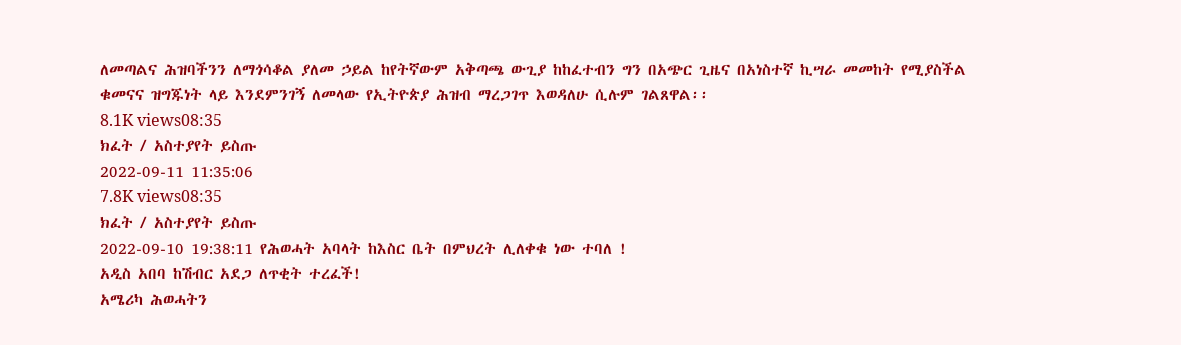ለመጣልና ሕዝባችንን ለማጎሳቆል ያለመ ኃይል ከየትኛውም አቅጣጫ ውጊያ ከከፈተብን ግን በአጭር ጊዜና በአነስተኛ ኪሣራ መመከት የሚያስችል ቁመናና ዝግጁነት ላይ እንደምንገኝ ለመላው የኢትዮጵያ ሕዝብ ማረጋገጥ እወዳለሁ ሲሉም ገልጸዋል፡፡
8.1K views08:35
ክፈት / አስተያየት ይስጡ
2022-09-11 11:35:06
7.8K views08:35
ክፈት / አስተያየት ይስጡ
2022-09-10 19:38:11 የሕወሓት አባላት ከእስር ቤት በምህረት ሊለቀቁ ነው ተባለ !
አዲስ አበባ ከሽብር አደጋ ለጥቂት ተረፈች!
አሜሪካ ሕወሓትን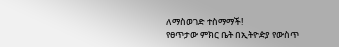ለማስወገድ ተስማማች!
የፀጥታው ምክር ቤት በኢትዮዽያ የውስጥ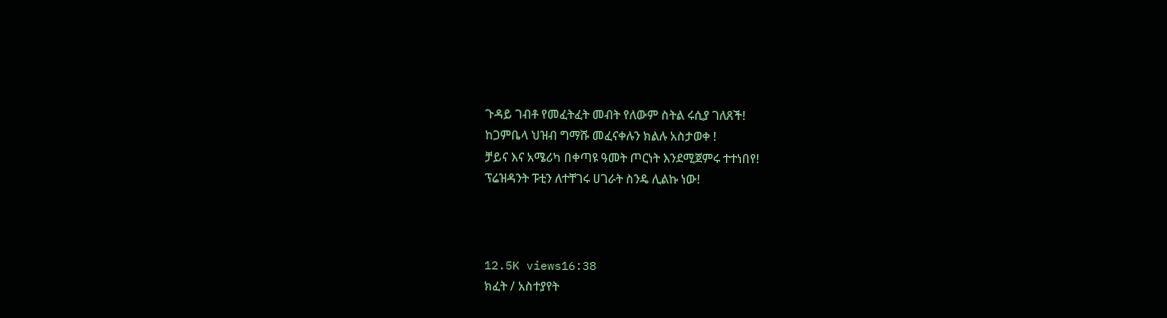ጉዳይ ገብቶ የመፈትፈት መብት የለውም ስትል ሩሲያ ገለጸች!
ከጋምቤላ ህዝብ ግማሹ መፈናቀሉን ክልሉ አስታወቀ !
ቻይና እና አሜሪካ በቀጣዩ ዓመት ጦርነት እንደሚጀምሩ ተተነበየ!
ፕሬዝዳንት ፑቲን ለተቸገሩ ሀገራት ስንዴ ሊልኩ ነው!



12.5K views16:38
ክፈት / አስተያየት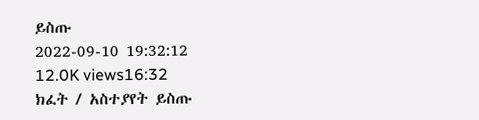ይስጡ
2022-09-10 19:32:12
12.0K views16:32
ክፈት / አስተያየት ይስጡ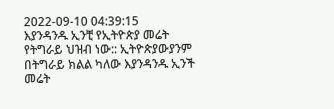2022-09-10 04:39:15
እያንዳንዱ ኢንቺ የኢትዮጵያ መሬት የትግራይ ህዝብ ነው:: ኢትዮጵያውያንም በትግራይ ክልል ካለው እያንዳንዱ ኢንች መሬት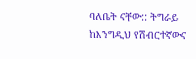ባለቤት ናቸው:: ትግራይ ከእንግዲህ የሽብርተኛውና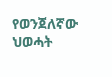የወንጀለኛው ህወሓት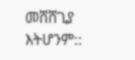መሸሸጊያ እትሆንም::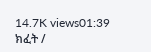14.7K views01:39
ክፈት /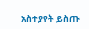አስተያየት ይስጡ